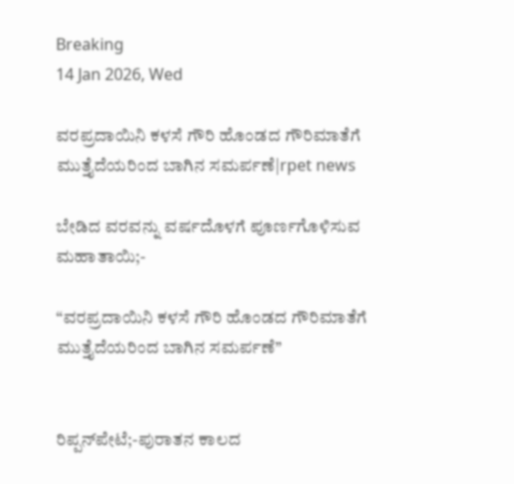Breaking
14 Jan 2026, Wed

ವರಪ್ರದಾಯಿನಿ ಕಳಸೆ ಗೌರಿ ಹೊಂಡದ ಗೌರಿಮಾತೆಗೆ ಮುತ್ತೈದೆಯರಿಂದ ಬಾಗಿನ ಸಮರ್ಪಣೆ|rpet news

ಬೇಡಿದ ವರವನ್ನು ವರ್ಷದೊಳಗೆ ಪೂರ್ಣಗೊಳಿಸುವ ಮಹಾತಾಯಿ;-

“ವರಪ್ರದಾಯಿನಿ ಕಳಸೆ ಗೌರಿ ಹೊಂಡದ ಗೌರಿಮಾತೆಗೆ ಮುತ್ತೈದೆಯರಿಂದ ಬಾಗಿನ ಸಮರ್ಪಣೆ’’


ರಿಪ್ಪನ್‌ಪೇಟೆ;-ಪುರಾತನ ಕಾಲದ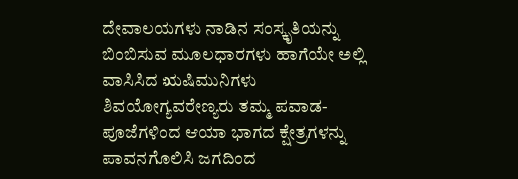ದೇವಾಲಯಗಳು ನಾಡಿನ ಸಂಸ್ಕೃತಿಯನ್ನು ಬಿಂಬಿಸುವ ಮೂಲಧಾರಗಳು ಹಾಗೆಯೇ ಅಲ್ಲಿ ವಾಸಿಸಿದ ಋಷಿಮುನಿಗಳು ಶಿವಯೋಗ್ಯವರೇಣ್ಯರು ತಮ್ಮ ಪವಾಡ-ಪೂಜೆಗಳಿಂದ ಆಯಾ ಭಾಗದ ಕ್ಷೇತ್ರಗಳನ್ನು ಪಾವನಗೊಲಿಸಿ ಜಗದಿಂದ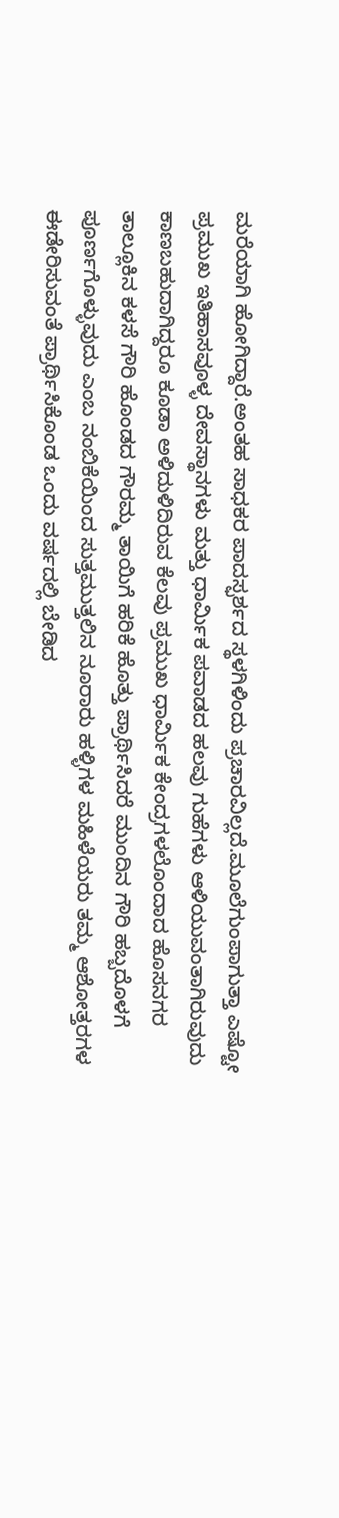ಮರೆಯಾಗಿ ಹೋಗಿದ್ದಾರೆ.ಅಂತಹ ಸಾಧಕರ ಪಾದಸ್ಫರ್ಶದ ಸ್ಥಳಗಿಳಿಂದು ಪ್ರಚಾರವಿಲ್ಲದೆ.ಮೂಲೆಗುಂಪಾಗುತ್ತಾ ಎಷ್ಟೋ ಪ್ರಮುಖ ಇತಿಹಾಸವೂಳ್ಳ ದೇವಸ್ಥಾನಗಳು ಮತ್ತು ಧಾರ್ಮಿಕ ಪವಾಡದ ಹಲವು ಗುಹೆಗಳು ಆಳಿಯುವಂತಾಗಿರುವುದು ಕಾಣಬಹುದಾಗಿದ್ದರೂ ಕೂಡಾ ಅಳಿದುಳಿದಿರುವ ಕೆಲವು ಪ್ರಮುಖ ಧಾರ್ಮಿಕ ಕೇಂದ್ರಗಳಲೊಂದಾದ ಹೊಸನಗರ ತಾಲ್ಲೂಕಿನ ಕಳಸೆ ಗೌರಿ ಹೊಂಡದ ಗೌರಮ್ಮ ತಾಯಿಗೆ ಹರಿಕೆ ಹೊತ್ತು ಪ್ರಾರ್ಥಿಸಿದರೆ ಮುಂದಿನ ಗೌರಿ ಹಬ್ಬದೊಳಗೆ ಪೂರ್ಣಗೊಳ್ಳುವುದು ಎಂಬ ನಂಬಿಕೆಯಿಂದ ಸುತ್ತಮುತ್ತಲಿನ ನೂರಾರು ಹಳ್ಳಿಗಳ ಮಹಿಳೆಯರು ತಮ್ಮ ಆಶೋತ್ತರಗಳ ಈಡೇರಿಸುವಂತೆ ಪ್ರಾರ್ಥಿಸಿಕೊಂಡ ಒಂದು ವರ್ಷದಲ್ಲಿ ಬೇಡಿದ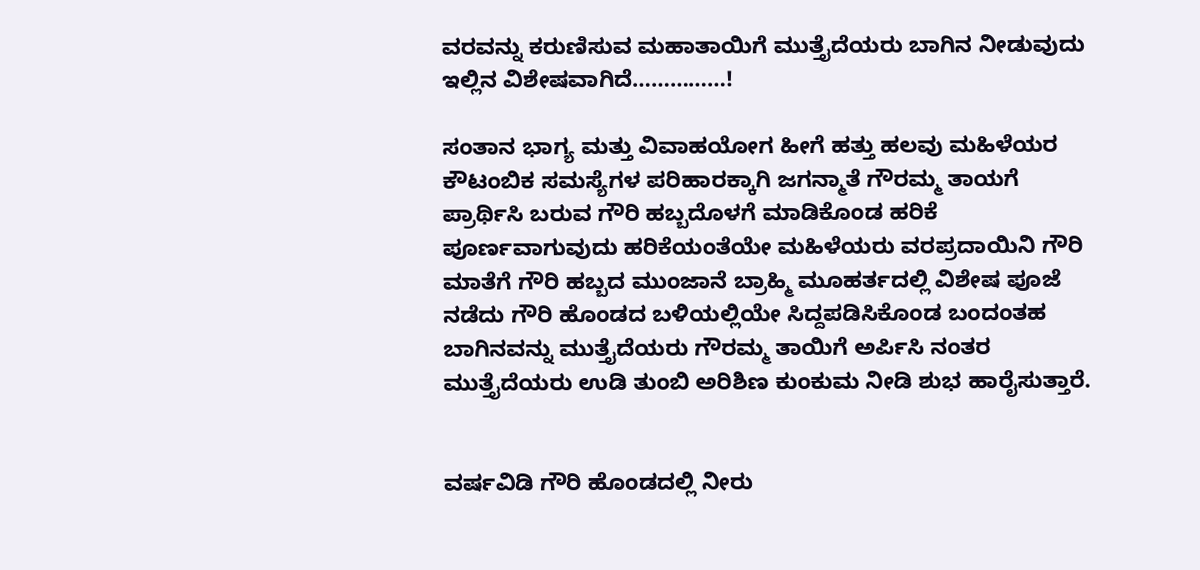ವರವನ್ನು ಕರುಣಿಸುವ ಮಹಾತಾಯಿಗೆ ಮುತ್ತೈದೆಯರು ಬಾಗಿನ ನೀಡುವುದು ಇಲ್ಲಿನ ವಿಶೇಷವಾಗಿದೆ……………!

ಸಂತಾನ ಭಾಗ್ಯ ಮತ್ತು ವಿವಾಹಯೋಗ ಹೀಗೆ ಹತ್ತು ಹಲವು ಮಹಿಳೆಯರ ಕೌಟಂಬಿಕ ಸಮಸ್ಯೆಗಳ ಪರಿಹಾರಕ್ಕಾಗಿ ಜಗನ್ಮಾತೆ ಗೌರಮ್ಮ ತಾಯಗೆ ಪ್ರಾರ್ಥಿಸಿ ಬರುವ ಗೌರಿ ಹಬ್ಬದೊಳಗೆ ಮಾಡಿಕೊಂಡ ಹರಿಕೆ ಪೂರ್ಣವಾಗುವುದು ಹರಿಕೆಯಂತೆಯೇ ಮಹಿಳೆಯರು ವರಪ್ರದಾಯಿನಿ ಗೌರಿ ಮಾತೆಗೆ ಗೌರಿ ಹಬ್ಬದ ಮುಂಜಾನೆ ಬ್ರಾಹ್ಮಿ ಮೂಹರ್ತದಲ್ಲಿ ವಿಶೇಷ ಪೂಜೆ ನಡೆದು ಗೌರಿ ಹೊಂಡದ ಬಳಿಯಲ್ಲಿಯೇ ಸಿದ್ದಪಡಿಸಿಕೊಂಡ ಬಂದಂತಹ ಬಾಗಿನವನ್ನು ಮುತ್ತೈದೆಯರು ಗೌರಮ್ಮ ತಾಯಿಗೆ ಅರ್ಪಿಸಿ ನಂತರ ಮುತ್ತೈದೆಯರು ಉಡಿ ತುಂಬಿ ಅರಿಶಿಣ ಕುಂಕುಮ ನೀಡಿ ಶುಭ ಹಾರೈಸುತ್ತಾರೆ.


ವರ್ಷವಿಡಿ ಗೌರಿ ಹೊಂಡದಲ್ಲಿ ನೀರು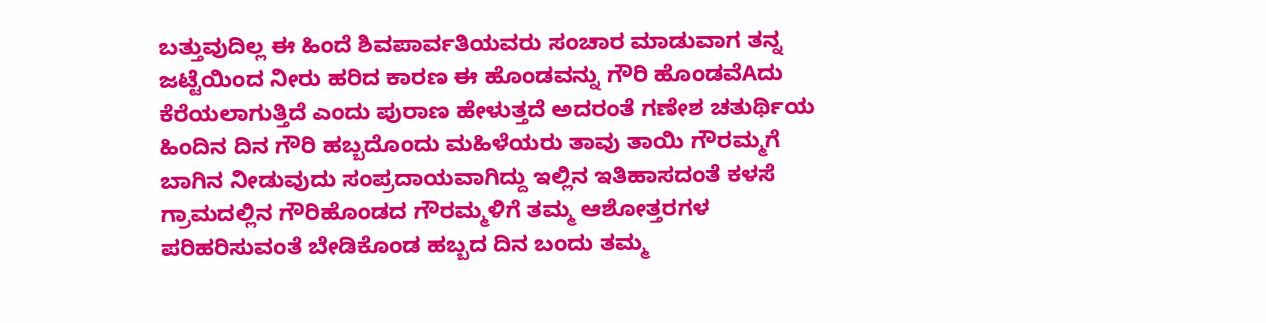ಬತ್ತುವುದಿಲ್ಲ ಈ ಹಿಂದೆ ಶಿವಪಾರ್ವತಿಯವರು ಸಂಚಾರ ಮಾಡುವಾಗ ತನ್ನ ಜಟ್ಟೆಯಿಂದ ನೀರು ಹರಿದ ಕಾರಣ ಈ ಹೊಂಡವನ್ನು ಗೌರಿ ಹೊಂಡವೆAದು ಕೆರೆಯಲಾಗುತ್ತಿದೆ ಎಂದು ಪುರಾಣ ಹೇಳುತ್ತದೆ ಅದರಂತೆ ಗಣೇಶ ಚತುರ್ಥಿಯ ಹಿಂದಿನ ದಿನ ಗೌರಿ ಹಬ್ಬದೊಂದು ಮಹಿಳೆಯರು ತಾವು ತಾಯಿ ಗೌರಮ್ಮಗೆ ಬಾಗಿನ ನೀಡುವುದು ಸಂಪ್ರದಾಯವಾಗಿದ್ದು ಇಲ್ಲಿನ ಇತಿಹಾಸದಂತೆ ಕಳಸೆ ಗ್ರಾಮದಲ್ಲಿನ ಗೌರಿಹೊಂಡದ ಗೌರಮ್ಮಳಿಗೆ ತಮ್ಮ ಆಶೋತ್ತರಗಳ ಪರಿಹರಿಸುವಂತೆ ಬೇಡಿಕೊಂಡ ಹಬ್ಬದ ದಿನ ಬಂದು ತಮ್ಮ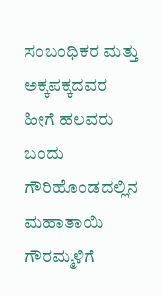ಸಂಬಂಧಿಕರ ಮತ್ತು ಅಕ್ಕಪಕ್ಕದವರ ಹೀಗೆ ಹಲವರು ಬಂದು ಗೌರಿಹೊಂಡದಲ್ಲಿನ ಮಹಾತಾಯಿ ಗೌರಮ್ಮಳಿಗೆ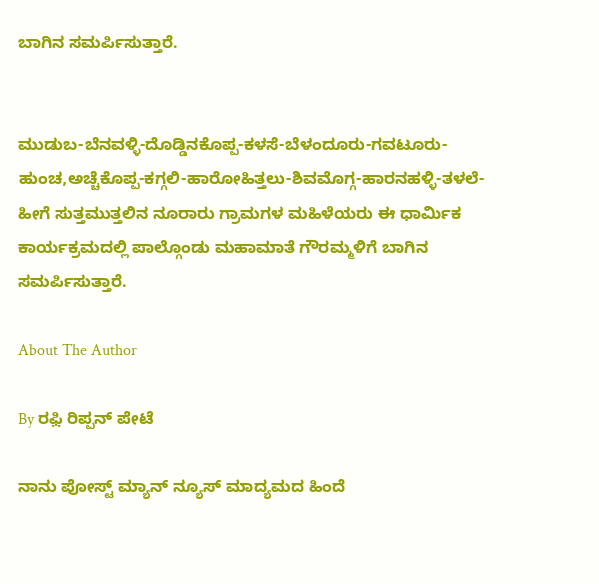ಬಾಗಿನ ಸಮರ್ಪಿಸುತ್ತಾರೆ.


ಮುಡುಬ-ಬೆನವಳ್ಳಿ-ದೊಡ್ಡಿನಕೊಪ್ಪ-ಕಳಸೆ-ಬೆಳಂದೂರು-ಗವಟೂರು-ಹುಂಚ,ಅಚ್ಚೆಕೊಪ್ಪ-ಕಗ್ಗಲಿ-ಹಾರೋಹಿತ್ತಲು-ಶಿವಮೊಗ್ಗ-ಹಾರನಹಳ್ಳಿ-ತಳಲೆ-ಹೀಗೆ ಸುತ್ತಮುತ್ತಲಿನ ನೂರಾರು ಗ್ರಾಮಗಳ ಮಹಿಳೆಯರು ಈ ಧಾರ್ಮಿಕ ಕಾರ್ಯಕ್ರಮದಲ್ಲಿ ಪಾಲ್ಗೊಂಡು ಮಹಾಮಾತೆ ಗೌರಮ್ಮಳಿಗೆ ಬಾಗಿನ ಸಮರ್ಪಿಸುತ್ತಾರೆ.

About The Author

By ರಫ಼ಿ ರಿಪ್ಪನ್ ಪೇಟೆ

ನಾನು ಪೋಸ್ಟ್ ಮ್ಯಾನ್ ನ್ಯೂಸ್ ಮಾದ್ಯಮದ ಹಿಂದೆ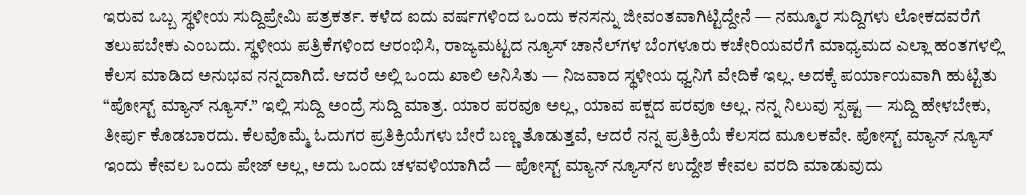ಇರುವ ಒಬ್ಬ ಸ್ಥಳೀಯ ಸುದ್ದಿಪ್ರೇಮಿ ಪತ್ರಕರ್ತ. ಕಳೆದ ಐದು ವರ್ಷಗಳಿಂದ ಒಂದು ಕನಸನ್ನು ಜೀವಂತವಾಗಿಟ್ಟಿದ್ದೇನೆ — ನಮ್ಮೂರ ಸುದ್ದಿಗಳು ಲೋಕದವರೆಗೆ ತಲುಪಬೇಕು ಎಂಬದು. ಸ್ಥಳೀಯ ಪತ್ರಿಕೆಗಳಿಂದ ಆರಂಭಿಸಿ, ರಾಜ್ಯಮಟ್ಟದ ನ್ಯೂಸ್ ಚಾನೆಲ್‌ಗಳ ಬೆಂಗಳೂರು ಕಚೇರಿಯವರೆಗೆ ಮಾಧ್ಯಮದ ಎಲ್ಲಾ ಹಂತಗಳಲ್ಲಿ ಕೆಲಸ ಮಾಡಿದ ಅನುಭವ ನನ್ನದಾಗಿದೆ. ಆದರೆ ಅಲ್ಲಿ ಒಂದು ಖಾಲಿ ಅನಿಸಿತು — ನಿಜವಾದ ಸ್ಥಳೀಯ ಧ್ವನಿಗೆ ವೇದಿಕೆ ಇಲ್ಲ. ಅದಕ್ಕೆ ಪರ್ಯಾಯವಾಗಿ ಹುಟ್ಟಿತು “ಪೋಸ್ಟ್ ಮ್ಯಾನ್ ನ್ಯೂಸ್.” ಇಲ್ಲಿ ಸುದ್ದಿ ಅಂದ್ರೆ ಸುದ್ದಿ ಮಾತ್ರ. ಯಾರ ಪರವೂ ಅಲ್ಲ, ಯಾವ ಪಕ್ಷದ ಪರವೂ ಅಲ್ಲ. ನನ್ನ ನಿಲುವು ಸ್ಪಷ್ಟ — ಸುದ್ದಿ ಹೇಳಬೇಕು, ತೀರ್ಪು ಕೊಡಬಾರದು. ಕೆಲವೊಮ್ಮೆ ಓದುಗರ ಪ್ರತಿಕ್ರಿಯೆಗಳು ಬೇರೆ ಬಣ್ಣ ತೊಡುತ್ತವೆ, ಆದರೆ ನನ್ನ ಪ್ರತಿಕ್ರಿಯೆ ಕೆಲಸದ ಮೂಲಕವೇ. ಪೋಸ್ಟ್ ಮ್ಯಾನ್ ನ್ಯೂಸ್ ಇಂದು ಕೇವಲ ಒಂದು ಪೇಜ್ ಅಲ್ಲ, ಅದು ಒಂದು ಚಳವಳಿಯಾಗಿದೆ — ಪೋಸ್ಟ್ ಮ್ಯಾನ್ ನ್ಯೂಸ್‌ನ ಉದ್ದೇಶ ಕೇವಲ ವರದಿ ಮಾಡುವುದು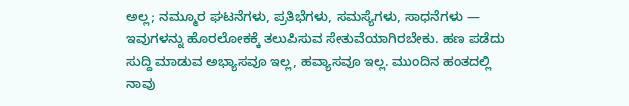ಅಲ್ಲ; ನಮ್ಮೂರ ಘಟನೆಗಳು, ಪ್ರತಿಭೆಗಳು, ಸಮಸ್ಯೆಗಳು, ಸಾಧನೆಗಳು — ಇವುಗಳನ್ನು ಹೊರಲೋಕಕ್ಕೆ ತಲುಪಿಸುವ ಸೇತುವೆಯಾಗಿರಬೇಕು. ಹಣ ಪಡೆದು ಸುದ್ದಿ ಮಾಡುವ ಅಭ್ಯಾಸವೂ ಇಲ್ಲ, ಹವ್ಯಾಸವೂ ಇಲ್ಲ. ಮುಂದಿನ ಹಂತದಲ್ಲಿ ನಾವು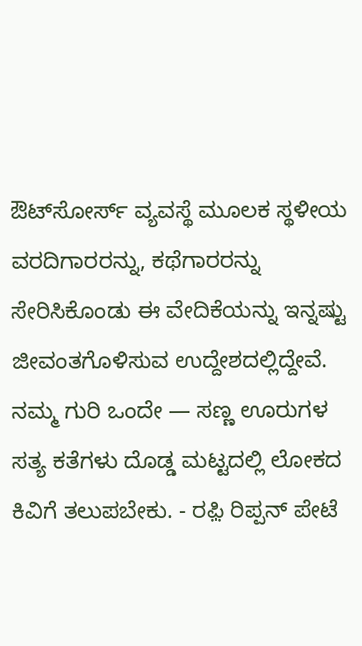ಔಟ್‌ಸೋರ್ಸ್ ವ್ಯವಸ್ಥೆ ಮೂಲಕ ಸ್ಥಳೀಯ ವರದಿಗಾರರನ್ನು, ಕಥೆಗಾರರನ್ನು ಸೇರಿಸಿಕೊಂಡು ಈ ವೇದಿಕೆಯನ್ನು ಇನ್ನಷ್ಟು ಜೀವಂತಗೊಳಿಸುವ ಉದ್ದೇಶದಲ್ಲಿದ್ದೇವೆ. ನಮ್ಮ ಗುರಿ ಒಂದೇ — ಸಣ್ಣ ಊರುಗಳ ಸತ್ಯ ಕತೆಗಳು ದೊಡ್ಡ ಮಟ್ಟದಲ್ಲಿ ಲೋಕದ ಕಿವಿಗೆ ತಲುಪಬೇಕು. - ರಫ಼ಿ ರಿಪ್ಪನ್ ಪೇಟೆ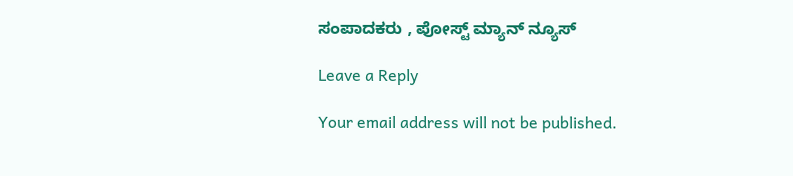ಸಂಪಾದಕರು , ಪೋಸ್ಟ್ ಮ್ಯಾನ್ ನ್ಯೂಸ್

Leave a Reply

Your email address will not be published.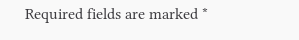Required fields are marked *